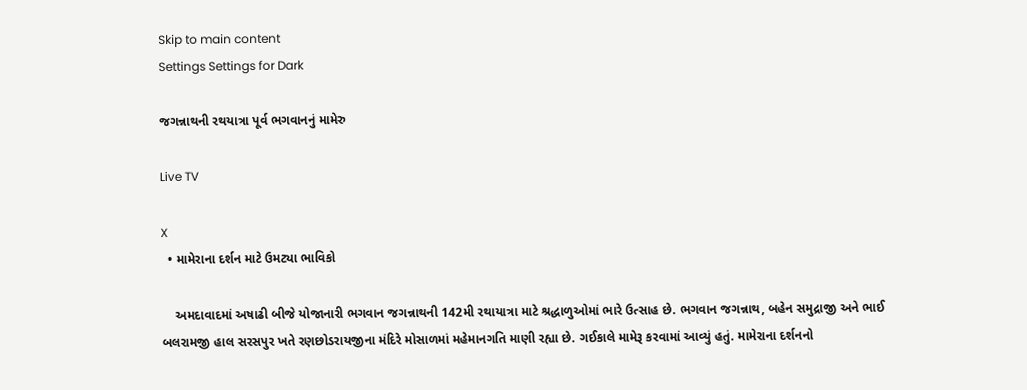Skip to main content
Settings Settings for Dark

જગન્નાથની રથયાત્રા પૂર્વ ભગવાનનું મામેરુ

Live TV

X
  • મામેરાના દર્શન માટે ઉમટ્યા ભાવિકો

    અમદાવાદમાં અષાઢી બીજે યોજાનારી ભગવાન જગન્નાથની 142મી રથાયાત્રા માટે શ્રદ્ધાળુઓમાં ભારે ઉત્સાહ છે. ભગવાન જગન્નાથ, બહેન સમુદ્રાજી અને ભાઈ બલરામજી હાલ સરસપુર ખતે રણછોડરાયજીના મંદિરે મોસાળમાં મહેમાનગતિ માણી રહ્યા છે. ગઈકાલે મામેરૂ કરવામાં આવ્યું હતું. મામેરાના દર્શનનો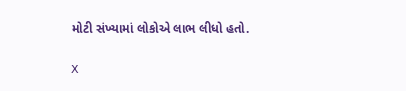મોટી સંખ્યામાં લોકોએ લાભ લીધો હતો.

X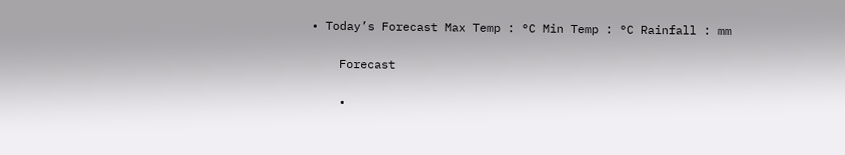• Today’s Forecast Max Temp : °C Min Temp : °C Rainfall : mm

    Forecast

    •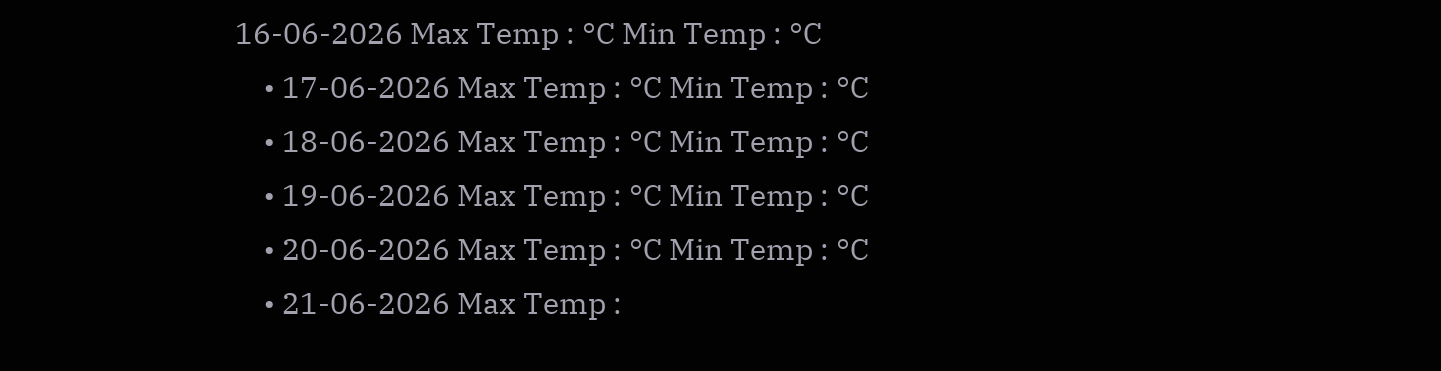16-06-2026 Max Temp : °C Min Temp : °C
    • 17-06-2026 Max Temp : °C Min Temp : °C
    • 18-06-2026 Max Temp : °C Min Temp : °C
    • 19-06-2026 Max Temp : °C Min Temp : °C
    • 20-06-2026 Max Temp : °C Min Temp : °C
    • 21-06-2026 Max Temp :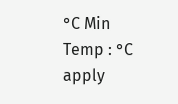°C Min Temp : °C
apply